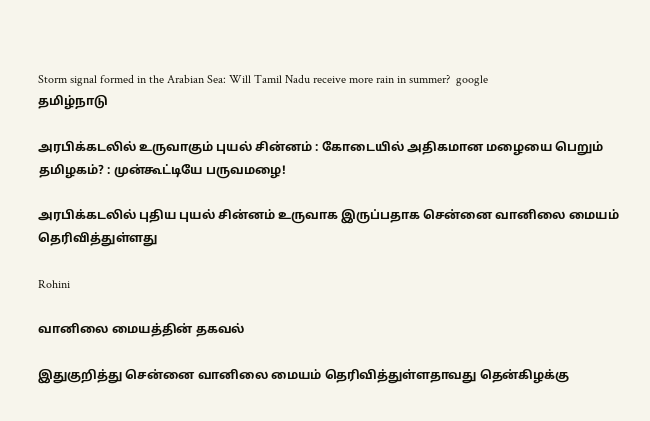Storm signal formed in the Arabian Sea: Will Tamil Nadu receive more rain in summer?  google
தமிழ்நாடு

அரபிக்கடலில் உருவாகும் புயல் சின்னம் : கோடையில் அதிகமான மழையை பெறும் தமிழகம்? : முன்கூட்டியே பருவமழை!

அரபிக்கடலில் புதிய புயல் சின்னம் உருவாக இருப்பதாக சென்னை வானிலை மையம் தெரிவித்துள்ளது

Rohini

வானிலை மையத்தின் தகவல்

இதுகுறித்து சென்னை வானிலை மையம் தெரிவித்துள்ளதாவது தென்கிழக்கு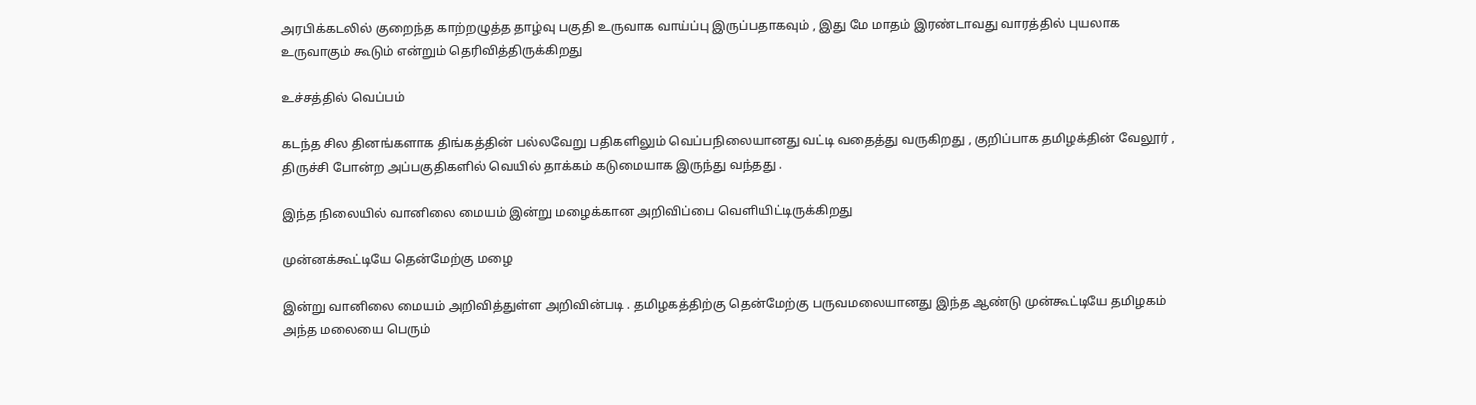அரபிக்கடலில் குறைந்த காற்றழுத்த தாழ்வு பகுதி உருவாக வாய்ப்பு இருப்பதாகவும் , இது மே மாதம் இரண்டாவது வாரத்தில் புயலாக உருவாகும் கூடும் என்றும் தெரிவித்திருக்கிறது

உச்சத்தில் வெப்பம்

கடந்த சில தினங்களாக திங்கத்தின் பல்லவேறு பதிகளிலும் வெப்பநிலையானது வட்டி வதைத்து வருகிறது , குறிப்பாக தமிழக்தின் வேலூர் , திருச்சி போன்ற அப்பகுதிகளில் வெயில் தாக்கம் கடுமையாக இருந்து வந்தது .

இந்த நிலையில் வானிலை மையம் இன்று மழைக்கான அறிவிப்பை வெளியிட்டிருக்கிறது

முன்னக்கூட்டியே தென்மேற்கு மழை

இன்று வானிலை மையம் அறிவித்துள்ள அறிவின்படி . தமிழகத்திற்கு தென்மேற்கு பருவமலையானது இந்த ஆண்டு முன்கூட்டியே தமிழகம் அந்த மலையை பெரும்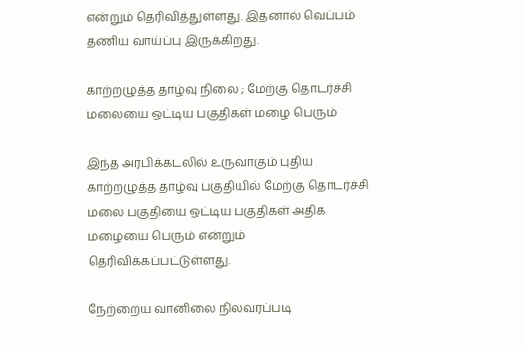என்றும் தெரிவித்துள்ளது. இதனால் வெப்பம் தணிய வாய்ப்பு இருக்கிறது.

காற்றழுத்த தாழ்வு நிலை ; மேற்கு தொடர்ச்சி மலையை ஒட்டிய பகுதிகள் மழை பெரும்

இந்த அரபிக்கடலில் உருவாகும் புதிய காற்றழுத்த தாழ்வு பகுதியில் மேற்கு தொடர்ச்சி மலை பகுதியை ஒட்டிய பகுதிகள் அதிக மழையை பெரும் என்றும் தெரிவிக்கப்பட்டுள்ளது.

நேற்றைய வானிலை நிலவரப்படி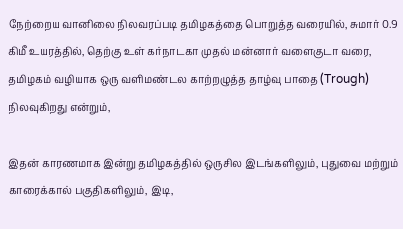நேற்றைய வானிலை நிலவரப்படி தமிழகத்தை பொறுத்த வரையில், சுமார் 0.9 கிமீ உயரத்தில், தெற்கு உள் கர்நாடகா முதல் மன்னார் வளைகுடா வரை, தமிழகம் வழியாக ஒரு வளிமண்டல காற்றழுத்த தாழ்வு பாதை (Trough) நிலவுகிறது என்றும்,

இதன் காரணமாக இன்று தமிழகத்தில் ஒருசில இடங்களிலும், புதுவை மற்றும் காரைக்கால் பகுதிகளிலும், இடி,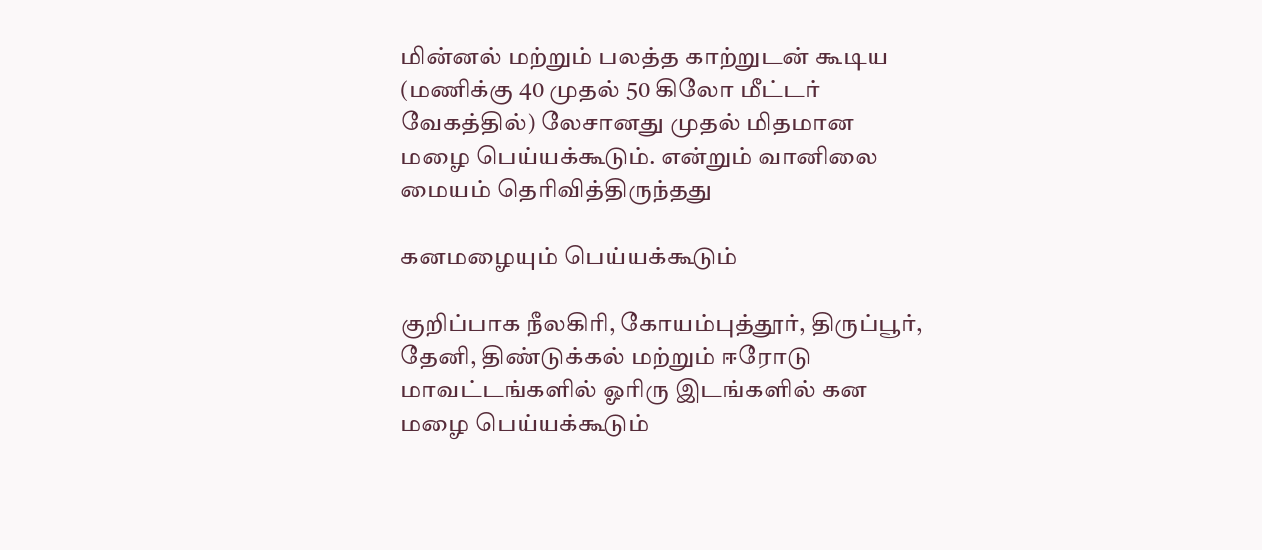மின்னல் மற்றும் பலத்த காற்றுடன் கூடிய (மணிக்கு 40 முதல் 50 கிலோ மீட்டர் வேகத்தில்) லேசானது முதல் மிதமான மழை பெய்யக்கூடும். என்றும் வானிலை மையம் தெரிவித்திருந்தது

கனமழையும் பெய்யக்கூடும்

குறிப்பாக நீலகிரி, கோயம்புத்தூர், திருப்பூர், தேனி, திண்டுக்கல் மற்றும் ஈரோடு மாவட்டங்களில் ஓரிரு இடங்களில் கன மழை பெய்யக்கூடும்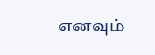எனவும்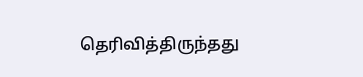தெரிவித்திருந்தது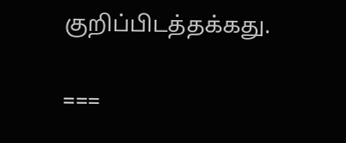குறிப்பிடத்தக்கது.

===